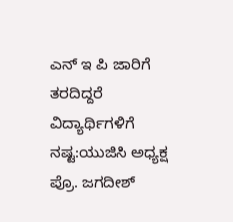ಎನ್ ಇ ಪಿ ಜಾರಿಗೆ ತರದಿದ್ದರೆ ವಿದ್ಯಾರ್ಥಿಗಳಿಗೆ ನಷ್ಟ:ಯುಜಿಸಿ ಅಧ್ಯಕ್ಷ ಪ್ರೊ. ಜಗದೀಶ್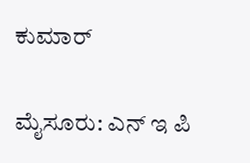ಕುಮಾರ್

ಮೈಸೂರು: ಎನ್ ಇ ಪಿ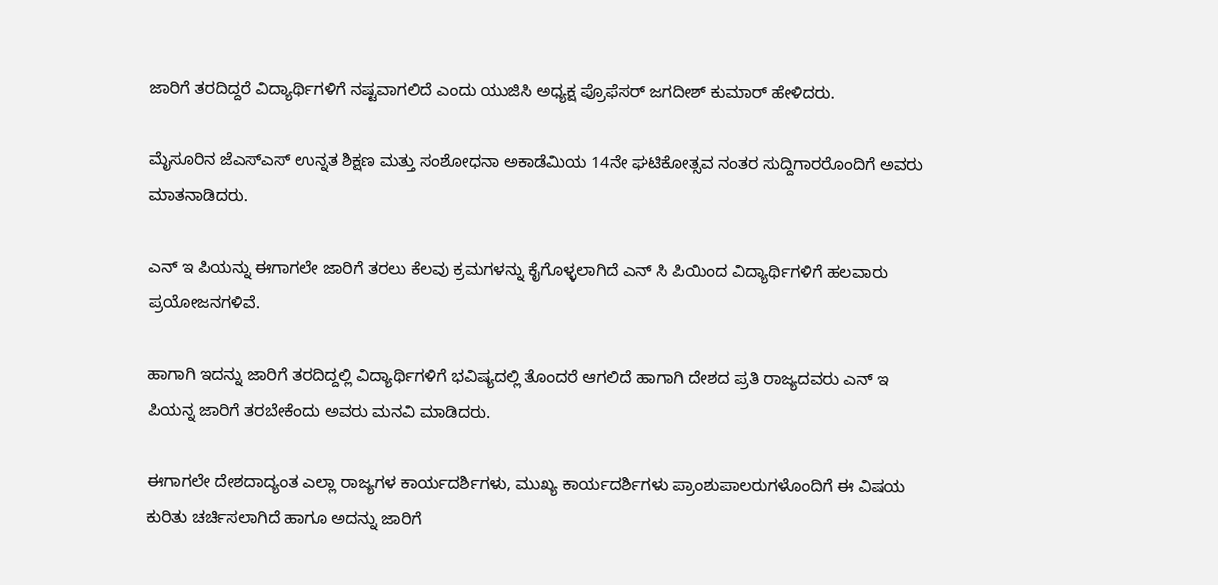ಜಾರಿಗೆ ತರದಿದ್ದರೆ ವಿದ್ಯಾರ್ಥಿಗಳಿಗೆ ನಷ್ಟವಾಗಲಿದೆ ಎಂದು ಯುಜಿಸಿ ಅಧ್ಯಕ್ಷ ಪ್ರೊಫೆಸರ್ ಜಗದೀಶ್ ಕುಮಾರ್ ಹೇಳಿದರು.

ಮೈಸೂರಿನ ಜೆಎಸ್ಎಸ್ ಉನ್ನತ ಶಿಕ್ಷಣ ಮತ್ತು ಸಂಶೋಧನಾ ಅಕಾಡೆಮಿಯ 14ನೇ ಘಟಿಕೋತ್ಸವ ನಂತರ ಸುದ್ದಿಗಾರರೊಂದಿಗೆ ಅವರು ಮಾತನಾಡಿದರು.

ಎನ್ ಇ ಪಿಯನ್ನು ಈಗಾಗಲೇ ಜಾರಿಗೆ ತರಲು ಕೆಲವು ಕ್ರಮಗಳನ್ನು ಕೈಗೊಳ್ಳಲಾಗಿದೆ ಎನ್ ಸಿ ಪಿಯಿಂದ ವಿದ್ಯಾರ್ಥಿಗಳಿಗೆ ಹಲವಾರು ಪ್ರಯೋಜನಗಳಿವೆ.

ಹಾಗಾಗಿ ಇದನ್ನು ಜಾರಿಗೆ ತರದಿದ್ದಲ್ಲಿ ವಿದ್ಯಾರ್ಥಿಗಳಿಗೆ ಭವಿಷ್ಯದಲ್ಲಿ ತೊಂದರೆ ಆಗಲಿದೆ ಹಾಗಾಗಿ ದೇಶದ ಪ್ರತಿ ರಾಜ್ಯದವರು ಎನ್ ಇ ಪಿಯನ್ನ ಜಾರಿಗೆ ತರಬೇಕೆಂದು ಅವರು ಮನವಿ ಮಾಡಿದರು.

ಈಗಾಗಲೇ ದೇಶದಾದ್ಯಂತ ಎಲ್ಲಾ ರಾಜ್ಯಗಳ ಕಾರ್ಯದರ್ಶಿಗಳು, ಮುಖ್ಯ ಕಾರ್ಯದರ್ಶಿಗಳು ಪ್ರಾಂಶುಪಾಲರುಗಳೊಂದಿಗೆ ಈ ವಿಷಯ ಕುರಿತು ಚರ್ಚಿಸಲಾಗಿದೆ ಹಾಗೂ ಅದನ್ನು ಜಾರಿಗೆ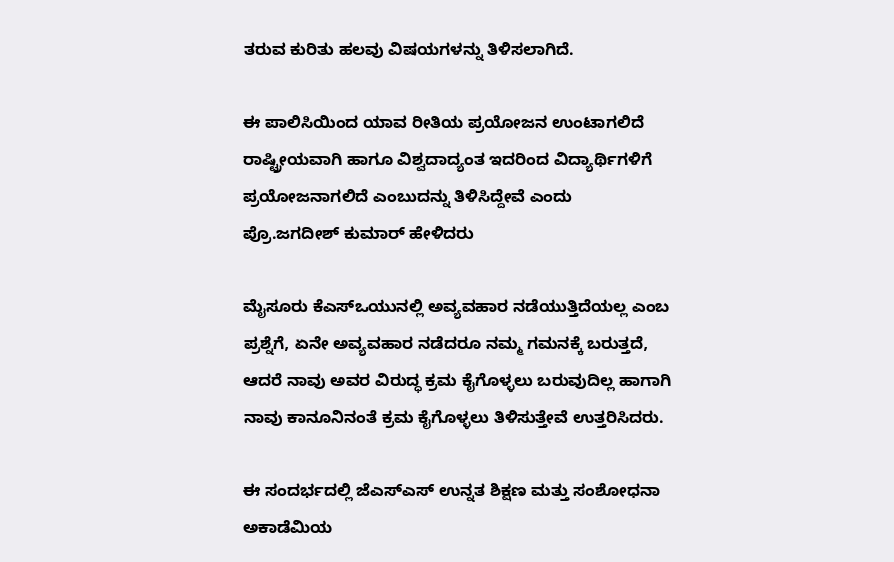ತರುವ ಕುರಿತು ಹಲವು ವಿಷಯಗಳನ್ನು ತಿಳಿಸಲಾಗಿದೆ.

ಈ ಪಾಲಿಸಿಯಿಂದ ಯಾವ ರೀತಿಯ ಪ್ರಯೋಜನ ಉಂಟಾಗಲಿದೆ ರಾಷ್ಟ್ರೀಯವಾಗಿ ಹಾಗೂ ವಿಶ್ವದಾದ್ಯಂತ ಇದರಿಂದ ವಿದ್ಯಾರ್ಥಿಗಳಿಗೆ ಪ್ರಯೋಜನಾಗಲಿದೆ ಎಂಬುದನ್ನು ತಿಳಿಸಿದ್ದೇವೆ ಎಂದು ಪ್ರೊ.ಜಗದೀಶ್ ಕುಮಾರ್ ಹೇಳಿದರು

ಮೈಸೂರು ಕೆಎಸ್ಒಯುನಲ್ಲಿ ಅವ್ಯವಹಾರ ನಡೆಯುತ್ತಿದೆಯಲ್ಲ ಎಂಬ ಪ್ರಶ್ನೆಗೆ, ಏನೇ ಅವ್ಯವಹಾರ ನಡೆದರೂ ನಮ್ಮ ಗಮನಕ್ಕೆ ಬರುತ್ತದೆ, ಆದರೆ ನಾವು ಅವರ ವಿರುದ್ಧ ಕ್ರಮ ಕೈಗೊಳ್ಳಲು ಬರುವುದಿಲ್ಲ ಹಾಗಾಗಿ ನಾವು ಕಾನೂನಿನಂತೆ ಕ್ರಮ ಕೈಗೊಳ್ಳಲು ತಿಳಿಸುತ್ತೇವೆ ಉತ್ತರಿಸಿದರು.

ಈ ಸಂದರ್ಭದಲ್ಲಿ ಜೆಎಸ್ಎಸ್ ಉನ್ನತ ಶಿಕ್ಷಣ ಮತ್ತು ಸಂಶೋಧನಾ ಅಕಾಡೆಮಿಯ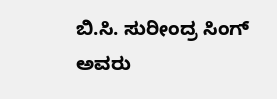ಬಿ.ಸಿ. ಸುರೀಂದ್ರ ಸಿಂಗ್ ಅವರು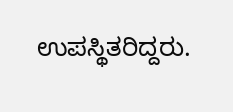ಉಪಸ್ಥಿತರಿದ್ದರು.